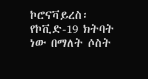ኮሮናቫይረስ፡ የኮቪድ-19 ክትባት ነው በማለት ሶስት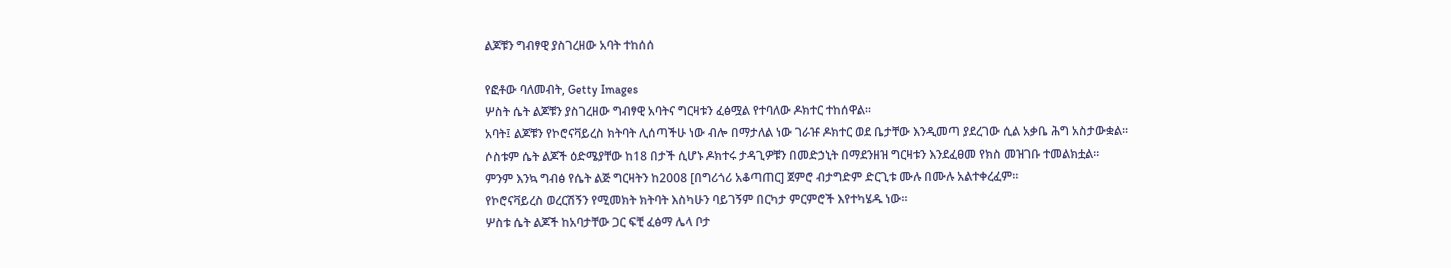ልጆቹን ግብፃዊ ያስገረዘው አባት ተከሰሰ

የፎቶው ባለመብት, Getty Images
ሦስት ሴት ልጆቹን ያስገረዘው ግብፃዊ አባትና ግርዛቱን ፈፅሟል የተባለው ዶክተር ተከሰዋል።
አባት፤ ልጆቹን የኮሮናቫይረስ ክትባት ሊሰጣችሁ ነው ብሎ በማታለል ነው ገራዡ ዶክተር ወደ ቤታቸው እንዲመጣ ያደረገው ሲል አቃቤ ሕግ አስታውቋል።
ሶስቱም ሴት ልጆች ዕድሜያቸው ከ18 በታች ሲሆኑ ዶክተሩ ታዳጊዎቹን በመድኃኒት በማደንዘዝ ግርዛቱን እንደፈፀመ የክስ መዝገቡ ተመልክቷል።
ምንም እንኳ ግብፅ የሴት ልጅ ግርዛትን ከ2008 [በግሪጎሪ አቆጣጠር] ጀምሮ ብታግድም ድርጊቱ ሙሉ በሙሉ አልተቀረፈም።
የኮሮናቫይረስ ወረርሽኝን የሚመክት ክትባት እስካሁን ባይገኝም በርካታ ምርምሮች እየተካሄዱ ነው።
ሦስቱ ሴት ልጆች ከአባታቸው ጋር ፍቺ ፈፅማ ሌላ ቦታ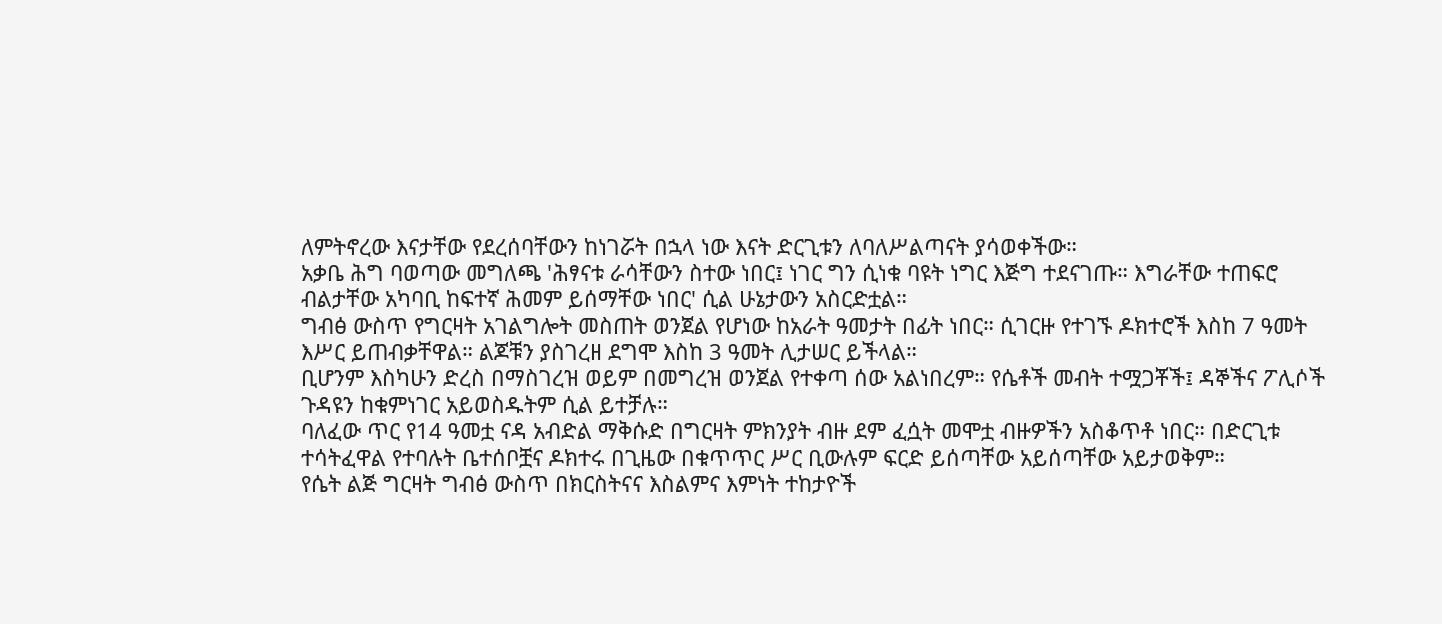ለምትኖረው እናታቸው የደረሰባቸውን ከነገሯት በኋላ ነው እናት ድርጊቱን ለባለሥልጣናት ያሳወቀችው።
አቃቤ ሕግ ባወጣው መግለጫ 'ሕፃናቱ ራሳቸውን ስተው ነበር፤ ነገር ግን ሲነቁ ባዩት ነግር እጅግ ተደናገጡ። እግራቸው ተጠፍሮ ብልታቸው አካባቢ ከፍተኛ ሕመም ይሰማቸው ነበር' ሲል ሁኔታውን አስርድቷል።
ግብፅ ውስጥ የግርዛት አገልግሎት መስጠት ወንጀል የሆነው ከአራት ዓመታት በፊት ነበር። ሲገርዙ የተገኙ ዶክተሮች እስከ 7 ዓመት እሥር ይጠብቃቸዋል። ልጆቹን ያስገረዘ ደግሞ እስከ 3 ዓመት ሊታሠር ይችላል።
ቢሆንም እስካሁን ድረስ በማስገረዝ ወይም በመግረዝ ወንጀል የተቀጣ ሰው አልነበረም። የሴቶች መብት ተሟጋቾች፤ ዳኞችና ፖሊሶች ጉዳዩን ከቁምነገር አይወስዱትም ሲል ይተቻሉ።
ባለፈው ጥር የ14 ዓመቷ ናዳ አብድል ማቅሱድ በግርዛት ምክንያት ብዙ ደም ፈሷት መሞቷ ብዙዎችን አስቆጥቶ ነበር። በድርጊቱ ተሳትፈዋል የተባሉት ቤተሰቦቿና ዶክተሩ በጊዜው በቁጥጥር ሥር ቢውሉም ፍርድ ይሰጣቸው አይሰጣቸው አይታወቅም።
የሴት ልጅ ግርዛት ግብፅ ውስጥ በክርስትናና እስልምና እምነት ተከታዮች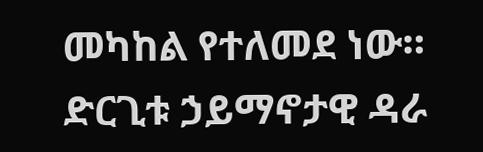መካከል የተለመደ ነው። ድርጊቱ ኃይማኖታዊ ዳራ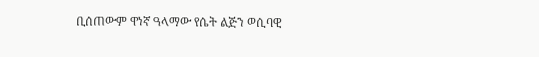ቢሰጠውም ዋነኛ ዓላማው የሴት ልጅን ወሲባዊ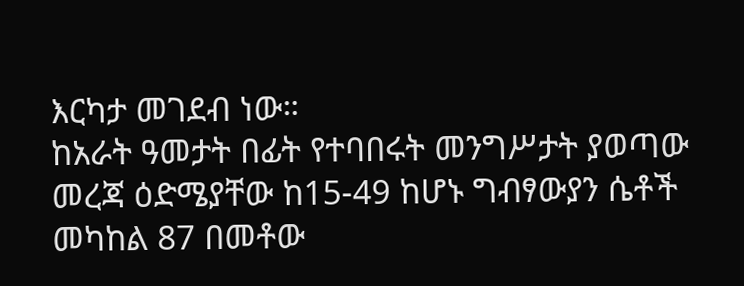እርካታ መገደብ ነው።
ከአራት ዓመታት በፊት የተባበሩት መንግሥታት ያወጣው መረጃ ዕድሜያቸው ከ15-49 ከሆኑ ግብፃውያን ሴቶች መካከል 87 በመቶው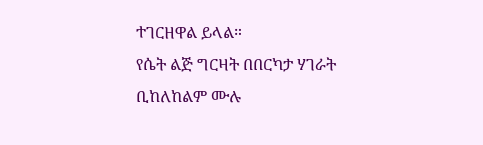ተገርዘዋል ይላል።
የሴት ልጅ ግርዛት በበርካታ ሃገራት ቢከለከልም ሙሉ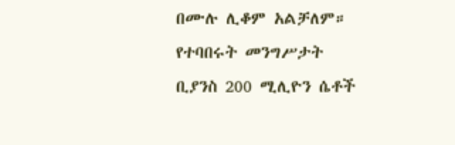በሙሉ ሊቆም አልቻለም። የተባበሩት መንግሥታት ቢያንስ 200 ሚሊዮን ሴቶች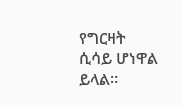የግርዛት ሲሳይ ሆነዋል ይላል።